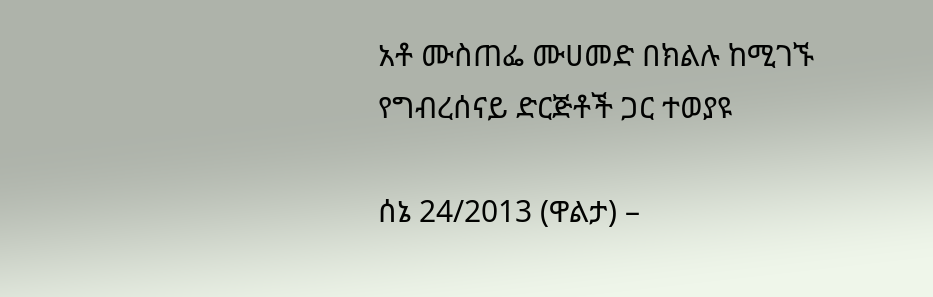አቶ ሙስጠፌ ሙሀመድ በክልሉ ከሚገኙ የግብረሰናይ ድርጅቶች ጋር ተወያዩ

ሰኔ 24/2013 (ዋልታ) –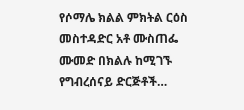የሶማሌ ክልል ምክትል ርዕስ መስተዳድር አቶ ሙስጠፌ ሙመድ በክልሉ ከሚገኙ የግብረሰናይ ድርጅቶች…